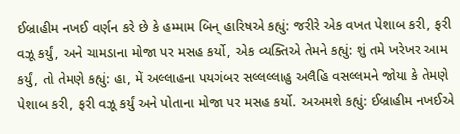ઈબ્રાહીમ નખઈ વર્ણન કરે છે કે હમ્મામ બિન્ હારિષએ કહ્યું: જરીરે એક વખત પેશાબ કરી, ફરી વઝૂ કર્યું, અને ચામડાના મોજા પર મસહ કર્યો, એક વ્યક્તિએ તેમને કહ્યું: શું તમે ખરેખર આમ કર્યું, તો તેમણે કહ્યું: હા, મેં અલ્લાહના પયગંબર સલ્લલ્લાહુ અલૈહિ વસલ્લમને જોયા કે તેમણે પેશાબ કરી, ફરી વઝૂ કર્યું અને પોતાના મોજા પર મસહ કર્યો. અઅમશે કહ્યું: ઈબ્રાહીમ નખઈએ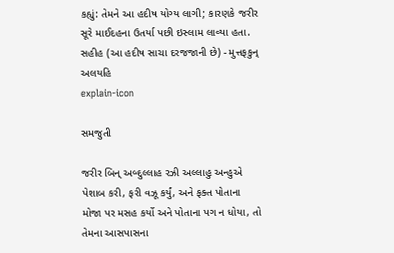કહ્યું: તેમને આ હદીષ યોગ્ય લાગી; કારણકે જરીર સૂરે માઈદહના ઉતર્યા પછી ઇસ્લામ લાવ્યા હતા. સહીહ (આ હદીષ સાચા દરજજાની છે) - મુત્તફકુન્ અલયહિ
explain-icon

સમજુતી

જરીર બિન્ અબ્દુલ્લાહ રઝી અલ્લાહુ અન્હુએ પેશાબ કરી, ફરી વઝૂ કર્યું, અને ફક્ત પોતાના મોજા પર મસહ કર્યો અને પોતાના પગ ન ધોયા, તો તેમના આસપાસના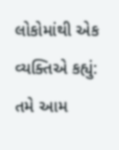લોકોમાંથી એક વ્યક્તિએ કહ્યું: તમે આમ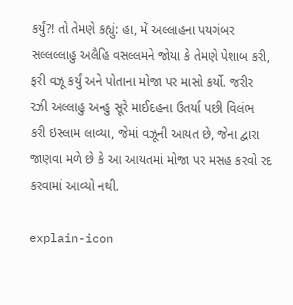કર્યું?! તો તેમણે કહ્યું: હા, મેં અલ્લાહના પયગંબર સલ્લલ્લાહુ અલૈહિ વસલ્લમને જોયા કે તેમણે પેશાબ કરી, ફરી વઝૂ કર્યું અને પોતાના મોજા પર માસો કર્યો. જરીર રઝી અલ્લાહુ અન્હુ સૂરે માઈદહના ઉતર્યા પછી વિલંભ કરી ઇસ્લામ લાવ્યા, જેમાં વઝૂની આયત છે, જેના દ્વારા જાણવા મળે છે કે આ આયતમાં મોજા પર મસહ કરવો રદ કરવામાં આવ્યો નથી.

explain-icon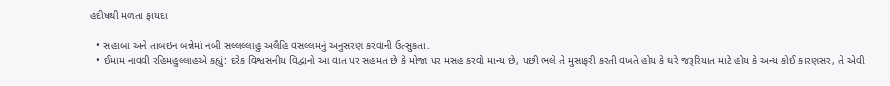હદીષથી મળતા ફાયદા

  • સહાબા અને તાબઇન બન્નેમાં નબી સલ્લલ્લાહુ અલૈહિ વસલ્લમનું અનુસરણ કરવાની ઉત્સુકતા.
  • ઈમામ નાવવી રહિમહુલ્લાહએ કહ્યું: દરેક વિશ્વસનીય વિદ્વાનો આ વાત પર સહમત છે કે મોજા પર મસહ કરવો માન્ય છે, પછી ભલે તે મુસાફરી કરતી વખતે હોય કે ઘરે જરૂરિયાત માટે હોય કે અન્ય કોઈ કારણસર, તે એવી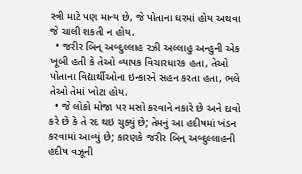સ્ત્રી માટે પણ માન્ય છે, જે પોતાના ઘરમાં હોય અથવા જે ચાલી શકતી ન હોય.
  • જરીર બિન્ અબ્દુલ્લાહ રઝી અલ્લાહુ અન્હુની એક ખૂબી હતી કે તેઓ વ્યાપક વિચારધારક હતા, તેઓ પોતાના વિદ્યાર્થીઓના ઇન્કારને સહન કરતા હતા, ભલે તેઓ તેમાં ખોટા હોય.
  • જે લોકો મોજા પર મસો કરવાને નકારે છે અને દાવો કરે છે કે તે રદ થઇ ચુક્યું છે; તેમનું આ હદીષમાં ખંડન કરવામાં આવ્યું છે; કારણકે જરીર બિન્ અબ્દુલ્લાહની હદીષ વઝૂની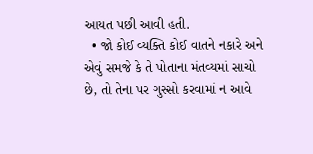આયત પછી આવી હતી.
  • જો કોઈ વ્યક્તિ કોઈ વાતને નકારે અને એવું સમજે કે તે પોતાના મંતવ્યમાં સાચો છે, તો તેના પર ગુસ્સો કરવામાં ન આવે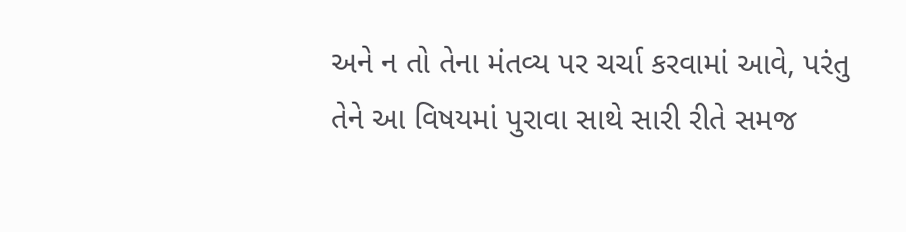અને ન તો તેના મંતવ્ય પર ચર્ચા કરવામાં આવે, પરંતુ તેને આ વિષયમાં પુરાવા સાથે સારી રીતે સમજ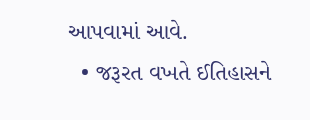આપવામાં આવે.
  • જરૂરત વખતે ઈતિહાસને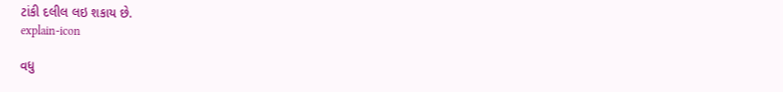ટાંકી દલીલ લઇ શકાય છે.
explain-icon

વધુ